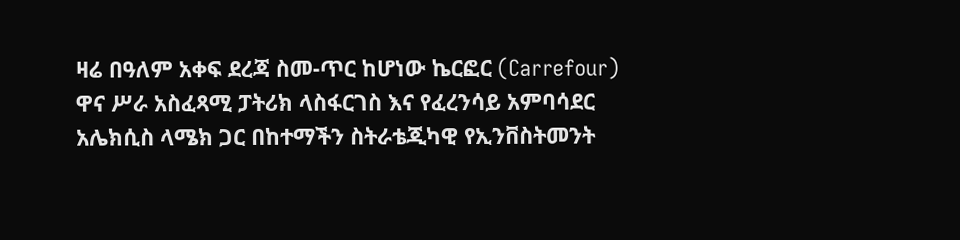ዛሬ በዓለም አቀፍ ደረጃ ስመ-ጥር ከሆነው ኬርፎር (Carrefour) ዋና ሥራ አስፈጻሚ ፓትሪክ ላስፋርገስ እና የፈረንሳይ አምባሳደር አሌክሲስ ላሜክ ጋር በከተማችን ስትራቴጂካዊ የኢንቨስትመንት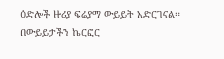ዕድሎች ዙሪያ ፍሬያማ ውይይት አድርገናል።
በውይይታችን ኬርፎር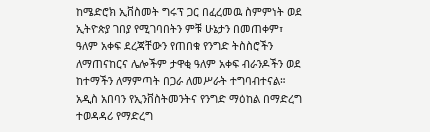ከሜድሮክ ኢቨስመት ግሩፕ ጋር በፈረመዉ ስምምነት ወደ ኢትዮጵያ ገበያ የሚገባበትን ምቹ ሁኔታን በመጠቀም፣ ዓለም አቀፍ ደረጃቸውን የጠበቁ የንግድ ትስስሮችን ለማጠናከርና ሌሎችም ታዋቂ ዓለም አቀፍ ብራንዶችን ወደ ከተማችን ለማምጣት በጋራ ለመሥራት ተግባብተናል።
አዲስ አበባን የኢንቨስትመንትና የንግድ ማዕከል በማድረግ ተወዳዳሪ የማድረግ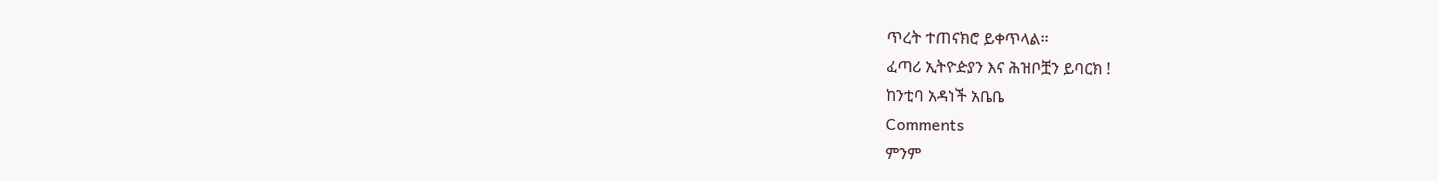ጥረት ተጠናክሮ ይቀጥላል።
ፈጣሪ ኢትዮዽያን እና ሕዝቦቿን ይባርክ !
ከንቲባ አዳነች አቤቤ
Comments
ምንም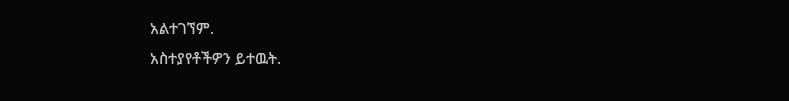አልተገኘም.
አስተያየቶችዎን ይተዉት.